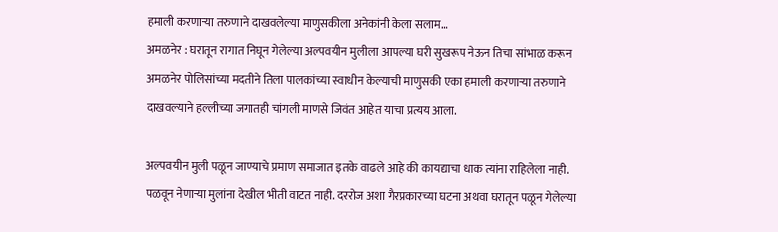हमाली करणाऱ्या तरुणाने दाखवलेल्या माणुसकीला अनेकांनी केला सलाम…
अमळनेर : घरातून रागात निघून गेलेल्या अल्पवयीन मुलीला आपल्या घरी सुखरूप नेऊन तिचा सांभाळ करून अमळनेर पोलिसांच्या मदतीने तिला पालकांच्या स्वाधीन केल्याची माणुसकी एका हमाली करणाऱ्या तरुणाने दाखवल्याने हल्लीच्या जगातही चांगली माणसे जिवंत आहेत याचा प्रत्यय आला.

अल्पवयीन मुली पळून जाण्याचे प्रमाण समाजात इतके वाढले आहे की कायद्याचा धाक त्यांना राहिलेला नाही. पळवून नेणाऱ्या मुलांना देखील भीती वाटत नाही. दररोज अशा गैरप्रकारच्या घटना अथवा घरातून पळून गेलेल्या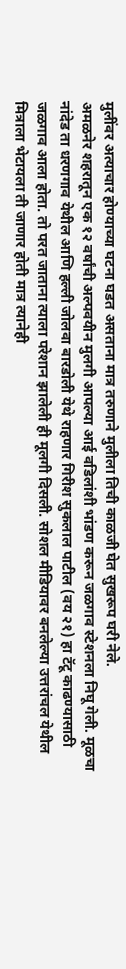मुलींवर अत्याचार होण्याच्या घटना घडत असताना मात्र तरुणाने मुलीला तिची काळजी घेत सुखरूप घरी नेले.
अमळनेर शहरातून एक १२ वर्षांची अल्पवयीन मुलगी आपल्या आई वडिलांशी भांडण करून जळगाव स्टेशनला निघू गेली. मूळचा नांदेड ता धरणगाव येथील आणि हल्ली जोलवा बारडोली येथे राहणार गिरीश सुकलाल पाटील (वय २१) हा टॅटू काढण्यासाठी जळगाव आला होता. तो परत जाताना त्याला परेशान झालेली ही मूलगी दिसली. सोशल मीडियावर बनलेल्या उत्तरांचल येथील मित्राला भेटायला ती जाणार होती मात्र त्यानेही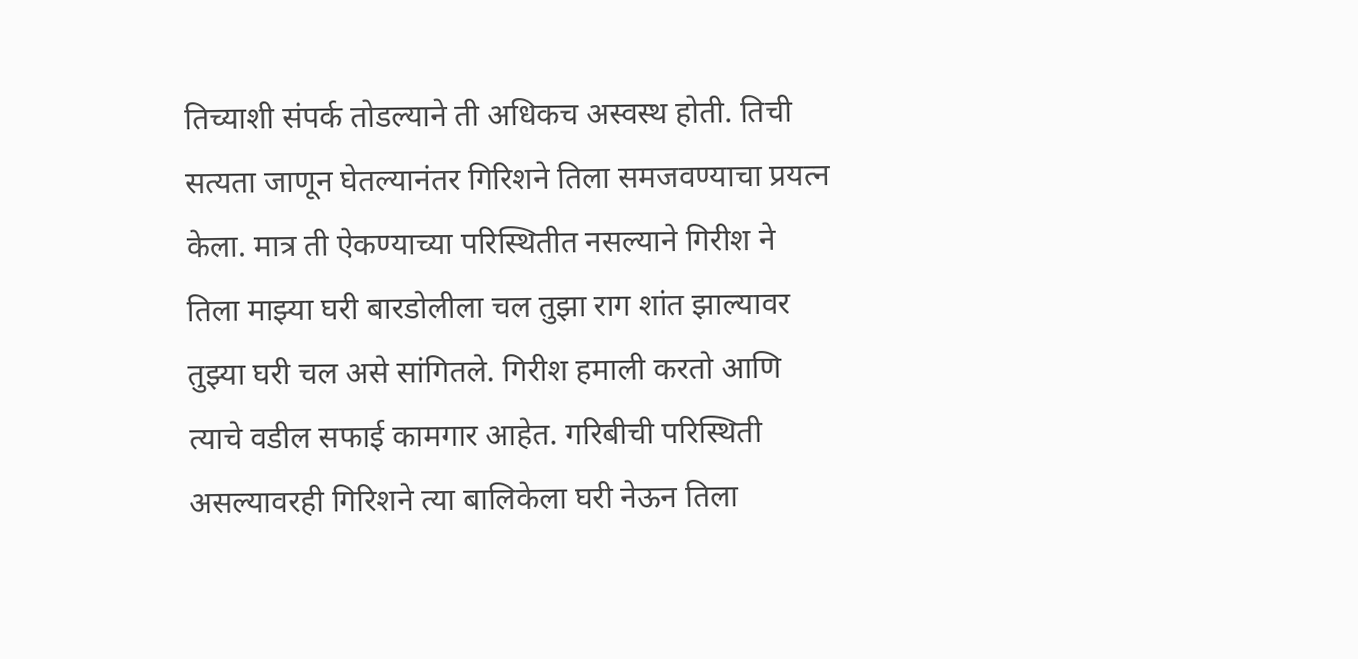तिच्याशी संपर्क तोडल्याने ती अधिकच अस्वस्थ होती. तिची सत्यता जाणून घेतल्यानंतर गिरिशने तिला समजवण्याचा प्रयत्न केला. मात्र ती ऐकण्याच्या परिस्थितीत नसल्याने गिरीश ने तिला माझ्या घरी बारडोलीला चल तुझा राग शांत झाल्यावर तुझ्या घरी चल असे सांगितले. गिरीश हमाली करतो आणि त्याचे वडील सफाई कामगार आहेत. गरिबीची परिस्थिती असल्यावरही गिरिशने त्या बालिकेला घरी नेऊन तिला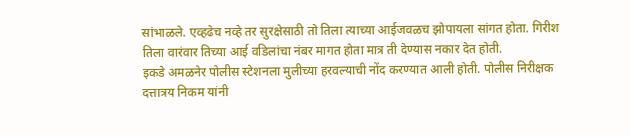सांभाळले. एव्हढेच नव्हे तर सुरक्षेसाठी तो तिला त्याच्या आईजवळच झोपायला सांगत होता. गिरीश तिला वारंवार तिच्या आई वडिलांचा नंबर मागत होता मात्र ती देण्यास नकार देत होती.
इकडे अमळनेर पोलीस स्टेशनला मुलीच्या हरवल्याची नोंद करण्यात आली होती. पोलीस निरीक्षक दत्तात्रय निकम यांनी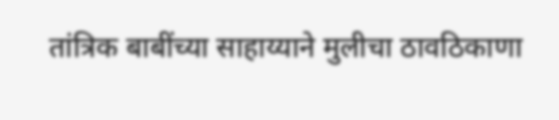तांत्रिक बाबींच्या साहाय्याने मुलीचा ठावठिकाणा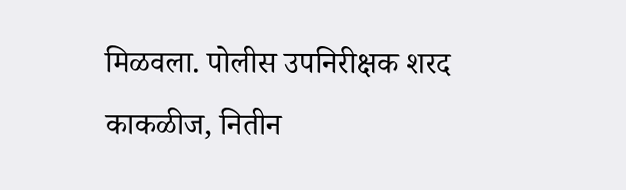मिळवला. पोलीस उपनिरीक्षक शरद काकळीज, नितीन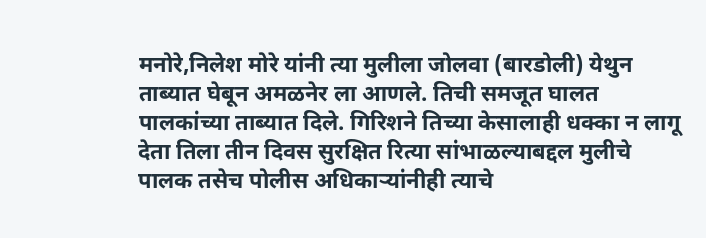मनोरे,निलेश मोरे यांनी त्या मुलीला जोलवा (बारडोली) येथुन ताब्यात घेबून अमळनेर ला आणले. तिची समजूत घालत पालकांच्या ताब्यात दिले. गिरिशने तिच्या केसालाही धक्का न लागू देता तिला तीन दिवस सुरक्षित रित्या सांभाळल्याबद्दल मुलीचे पालक तसेच पोलीस अधिकाऱ्यांनीही त्याचे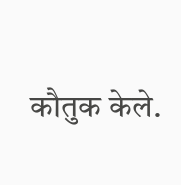कौतुक केले.